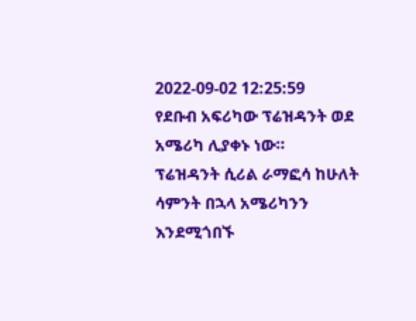2022-09-02 12:25:59
የደቡብ አፍሪካው ፕሬዝዳንት ወደ አሜሪካ ሊያቀኑ ነው።
ፕሬዝዳንት ሲሪል ራማፎሳ ከሁለት ሳምንት በኋላ አሜሪካንን እንደሚጎበኙ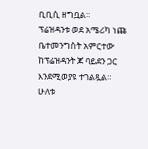ቢቢሲ ዘግቧል።
ፕሬዝዳንቱ ወደ አሜሪካ ነጩ ቤተመንግስት አምርተው ከፕሬዝዳንት ጆ ባይደን ጋር እንደሚወያዩ ተገልጿል።
ሁለቱ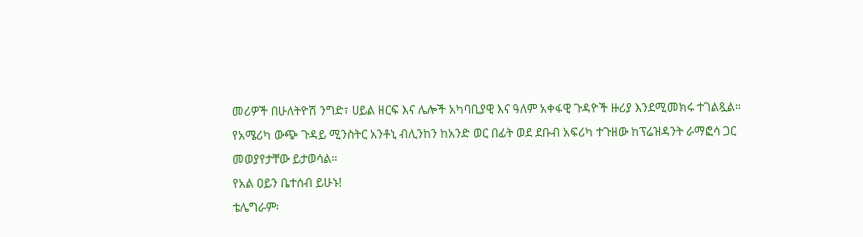መሪዎች በሁለትዮሽ ንግድ፣ ሀይል ዘርፍ እና ሌሎች አካባቢያዊ እና ዓለም አቀፋዊ ጉዳዮች ዙሪያ እንደሚመክሩ ተገልጿል።
የአሜሪካ ውጭ ጉዳይ ሚንስትር አንቶኒ ብሊንከን ከአንድ ወር በፊት ወደ ደቡብ አፍሪካ ተጉዘው ከፕሬዝዳንት ራማፎሳ ጋር መወያየታቸው ይታወሳል።
የአል ዐይን ቤተሰብ ይሁኑ!
ቴሌግራም፡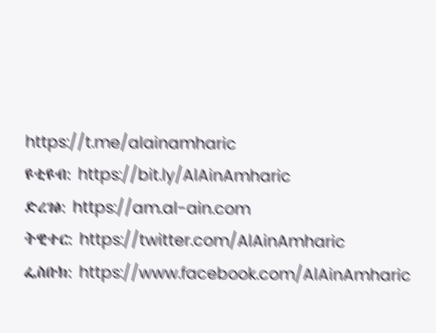https://t.me/alainamharic
ዩቲዩብ: https://bit.ly/AlAinAmharic
ድረገፅ: https://am.al-ain.com
ትዊተር: https://twitter.com/AlAinAmharic
ፌስቡክ: https://www.facebook.com/AlAinAmharic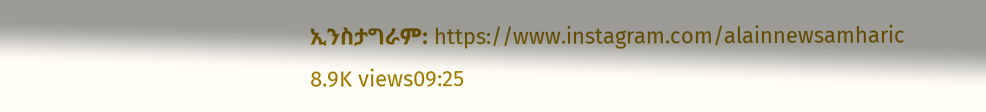ኢንስታግራም: https://www.instagram.com/alainnewsamharic
8.9K views09:25